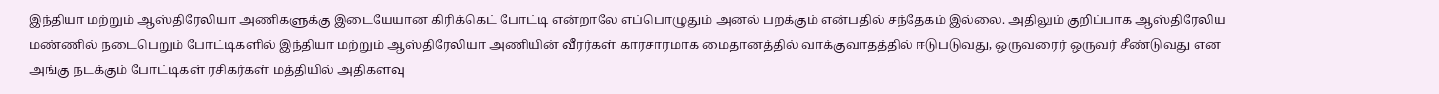இந்தியா மற்றும் ஆஸ்திரேலியா அணிகளுக்கு இடையேயான கிரிக்கெட் போட்டி என்றாலே எப்பொழுதும் அனல் பறக்கும் என்பதில் சந்தேகம் இல்லை. அதிலும் குறிப்பாக ஆஸ்திரேலிய மண்ணில் நடைபெறும் போட்டிகளில் இந்தியா மற்றும் ஆஸ்திரேலியா அணியின் வீரர்கள் காரசாரமாக மைதானத்தில் வாக்குவாதத்தில் ஈடுபடுவது, ஒருவரைர் ஒருவர் சீண்டுவது என அங்கு நடக்கும் போட்டிகள் ரசிகர்கள் மத்தியில் அதிகளவு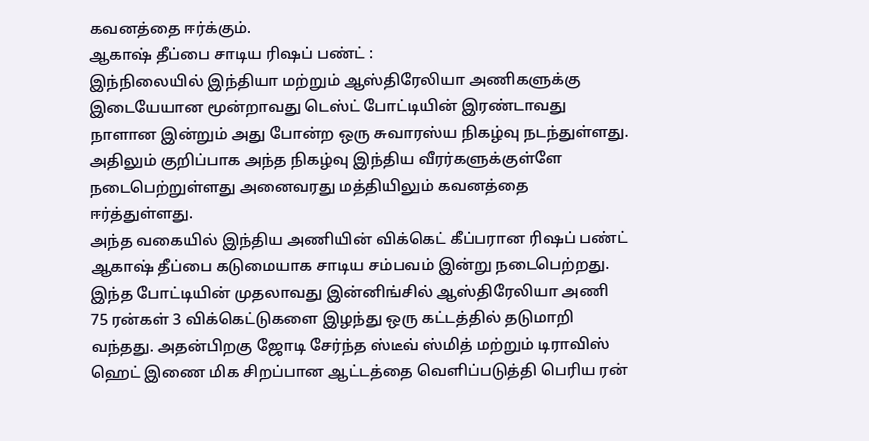கவனத்தை ஈர்க்கும்.
ஆகாஷ் தீப்பை சாடிய ரிஷப் பண்ட் :
இந்நிலையில் இந்தியா மற்றும் ஆஸ்திரேலியா அணிகளுக்கு இடையேயான மூன்றாவது டெஸ்ட் போட்டியின் இரண்டாவது நாளான இன்றும் அது போன்ற ஒரு சுவாரஸ்ய நிகழ்வு நடந்துள்ளது. அதிலும் குறிப்பாக அந்த நிகழ்வு இந்திய வீரர்களுக்குள்ளே நடைபெற்றுள்ளது அனைவரது மத்தியிலும் கவனத்தை ஈர்த்துள்ளது.
அந்த வகையில் இந்திய அணியின் விக்கெட் கீப்பரான ரிஷப் பண்ட் ஆகாஷ் தீப்பை கடுமையாக சாடிய சம்பவம் இன்று நடைபெற்றது. இந்த போட்டியின் முதலாவது இன்னிங்சில் ஆஸ்திரேலியா அணி 75 ரன்கள் 3 விக்கெட்டுகளை இழந்து ஒரு கட்டத்தில் தடுமாறி வந்தது. அதன்பிறகு ஜோடி சேர்ந்த ஸ்டீவ் ஸ்மித் மற்றும் டிராவிஸ் ஹெட் இணை மிக சிறப்பான ஆட்டத்தை வெளிப்படுத்தி பெரிய ரன்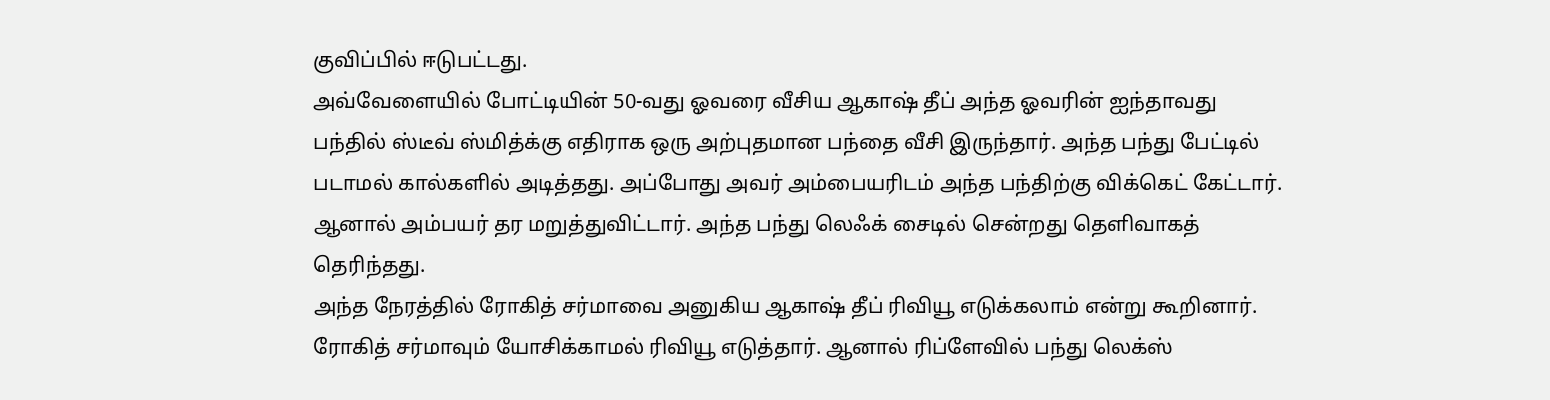குவிப்பில் ஈடுபட்டது.
அவ்வேளையில் போட்டியின் 50-வது ஓவரை வீசிய ஆகாஷ் தீப் அந்த ஓவரின் ஐந்தாவது பந்தில் ஸ்டீவ் ஸ்மித்க்கு எதிராக ஒரு அற்புதமான பந்தை வீசி இருந்தார். அந்த பந்து பேட்டில் படாமல் கால்களில் அடித்தது. அப்போது அவர் அம்பையரிடம் அந்த பந்திற்கு விக்கெட் கேட்டார். ஆனால் அம்பயர் தர மறுத்துவிட்டார். அந்த பந்து லெஃக் சைடில் சென்றது தெளிவாகத் தெரிந்தது.
அந்த நேரத்தில் ரோகித் சர்மாவை அனுகிய ஆகாஷ் தீப் ரிவியூ எடுக்கலாம் என்று கூறினார். ரோகித் சர்மாவும் யோசிக்காமல் ரிவியூ எடுத்தார். ஆனால் ரிப்ளேவில் பந்து லெக்ஸ்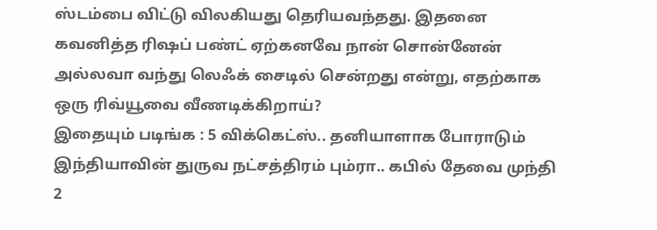ஸ்டம்பை விட்டு விலகியது தெரியவந்தது. இதனை கவனித்த ரிஷப் பண்ட் ஏற்கனவே நான் சொன்னேன் அல்லவா வந்து லெஃக் சைடில் சென்றது என்று, எதற்காக ஒரு ரிவ்யூவை வீணடிக்கிறாய்?
இதையும் படிங்க : 5 விக்கெட்ஸ்.. தனியாளாக போராடும் இந்தியாவின் துருவ நட்சத்திரம் பும்ரா.. கபில் தேவை முந்தி 2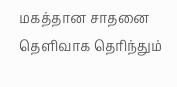மகத்தான சாதனை
தெளிவாக தெரிந்தும்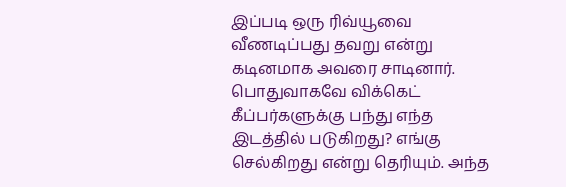இப்படி ஒரு ரிவ்யூவை வீணடிப்பது தவறு என்று கடினமாக அவரை சாடினார். பொதுவாகவே விக்கெட் கீப்பர்களுக்கு பந்து எந்த இடத்தில் படுகிறது? எங்கு செல்கிறது என்று தெரியும். அந்த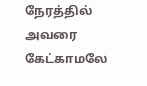நேரத்தில் அவரை கேட்காமலே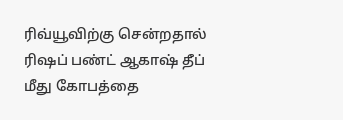ரிவ்யூவிற்கு சென்றதால் ரிஷப் பண்ட் ஆகாஷ் தீப் மீது கோபத்தை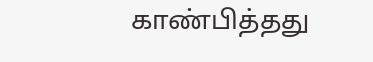காண்பித்தது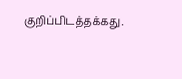குறிப்பிடத்தக்கது.